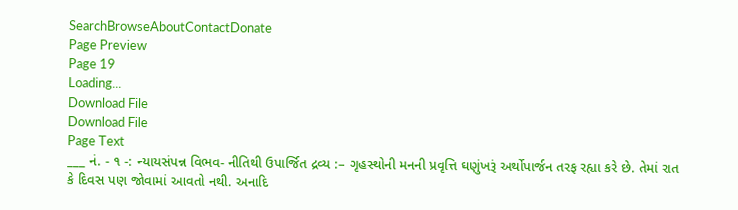SearchBrowseAboutContactDonate
Page Preview
Page 19
Loading...
Download File
Download File
Page Text
___ નં. - ૧ -: ન્યાયસંપન્ન વિભવ- નીતિથી ઉપાર્જિત દ્રવ્ય :– ગૃહસ્થોની મનની પ્રવૃત્તિ ઘણુંખરૂં અર્થોપાર્જન તરફ રહ્યા કરે છે. તેમાં રાત કે દિવસ પણ જોવામાં આવતો નથી. અનાદિ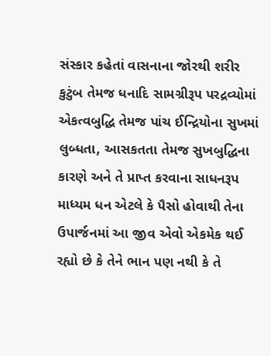સંસ્કાર કહેતાં વાસનાના જોરથી શરીર કુટુંબ તેમજ ધનાદિ સામગ્રીરૂપ પરદ્રવ્યોમાં એકત્વબુદ્ધિ તેમજ પાંચ ઈન્દ્રિયોના સુખમાં લુબ્ધતા, આસકતતા તેમજ સુખબુદ્ધિના કારણે અને તે પ્રાપ્ત કરવાના સાધનરૂપ માધ્યમ ધન એટલે કે પૈસો હોવાથી તેના ઉપાર્જનમાં આ જીવ એવો એકમેક થઈ રહ્યો છે કે તેને ભાન પણ નથી કે તે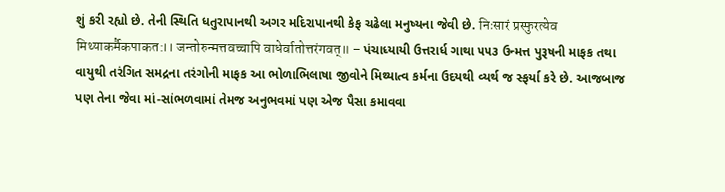શું કરી રહ્યો છે. તેની સ્થિતિ ધતુરાપાનથી અગર મદિરાપાનથી કેફ ચઢેલા મનુષ્યના જેવી છે. निःसारं प्रस्फुरत्येव मिथ्याकर्मैकपाकत:।। जन्तोरुन्मत्तवच्चापि वाधेर्वातोत्तरंगवत्॥ – પંચાધ્યાયી ઉત્તરાર્ધ ગાથા ૫૫૩ ઉન્મત્ત પુરૂષની માફક તથા વાયુથી તરંગિત સમદ્રના તરંગોની માફક આ ભોળાભિલાષા જીવોને મિથ્યાત્વ કર્મના ઉદયથી વ્યર્થ જ સ્ફર્યા કરે છે. આજબાજ પણ તેના જેવા માં-સાંભળવામાં તેમજ અનુભવમાં પણ એજ પૈસા કમાવવા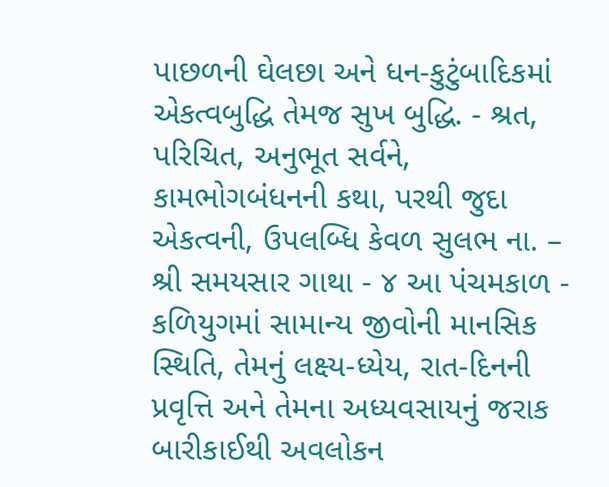પાછળની ઘેલછા અને ધન-કુટુંબાદિકમાં એકત્વબુદ્ધિ તેમજ સુખ બુદ્ધિ. - શ્રત, પરિચિત, અનુભૂત સર્વને, કામભોગબંધનની કથા, પરથી જુદા એકત્વની, ઉપલબ્ધિ કેવળ સુલભ ના. – શ્રી સમયસાર ગાથા - ૪ આ પંચમકાળ - કળિયુગમાં સામાન્ય જીવોની માનસિક સ્થિતિ, તેમનું લક્ષ્ય-ધ્યેય, રાત-દિનની પ્રવૃત્તિ અને તેમના અધ્યવસાયનું જરાક બારીકાઈથી અવલોકન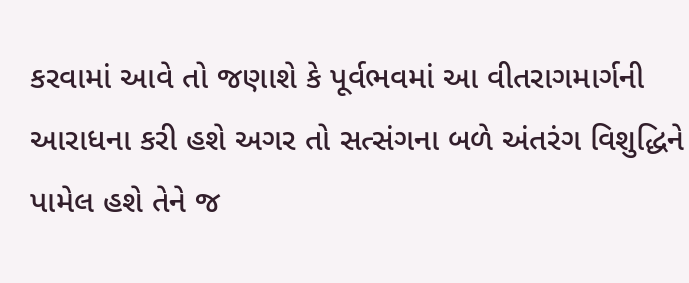કરવામાં આવે તો જણાશે કે પૂર્વભવમાં આ વીતરાગમાર્ગની આરાધના કરી હશે અગર તો સત્સંગના બળે અંતરંગ વિશુદ્ધિને પામેલ હશે તેને જ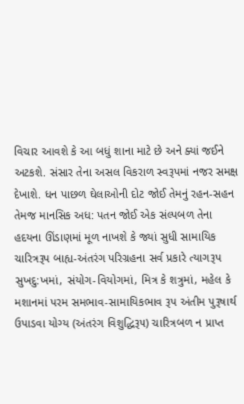વિચાર આવશે કે આ બધું શાના માટે છે અને ક્યાં જઈને અટકશે. સંસાર તેના અસલ વિકરાળ સ્વરૂપમાં નજર સમક્ષ દેખાશે. ધન પાછળ ઘેલાઓની દોટ જોઈ તેમનું રહન-સહન તેમજ માનસિક અધ: પતન જોઈ એક સંલ્પબળ તેના હદયના ઊંડાણમાં મૂળ નાખશે કે જ્યાં સુધી સામાયિક ચારિત્રરૂપ બાહ્ય-અંતરંગ પરિગ્રહના સર્વ પ્રકારે ત્યાગરૂપ સુખદુ:ખમાં, સંયોગ-વિયોગમાં, મિત્ર કે શત્રુમાં, મહેલ કે મશાનમાં પરમ સમભાવ-સામાયિકભાવ રૂપ અંતીમ પુરૂષાર્થ ઉપાડવા યોગ્ય (અંતરંગ વિશુદ્ધિરૂ૫) ચારિત્રબળ ન પ્રાપ્ત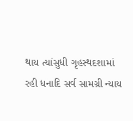થાય ત્યાંસુધી ગૃહસ્થદશામાં રહી ધનાદિ સર્વ સામગ્રી ન્યાય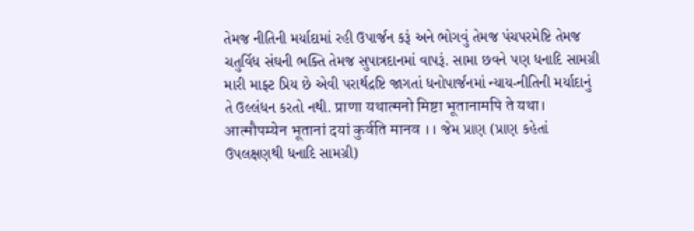તેમજ નીતિની મર્યાદામાં રહી ઉપાર્જન કરૂં અને ભોગવું તેમજ પંચપરમેષ્ટિ તેમજ ચતુર્વિધ સંઘની ભક્તિ તેમજ સુપાત્રદાનમાં વાપરૂં. સામા છવને પણ ધનાદિ સામગ્રી મારી માફ્ટ પ્રિય છે એવી પરાર્થદ્રષ્ટિ જાગતાં ધનોપાર્જનમાં ન્યાય-નીતિની મર્યાદાનું તે ઉલ્લંધન કરતો નથી. प्राणा यथात्मनो मिष्टा भूतानामपि ते यथा। आत्मौपम्येन भूतानां दयां कुर्वति मानव ।। જેમ પ્રાણ (પ્રાણ કહેતાં ઉપલક્ષણથી ધનાદિ સામગ્રી)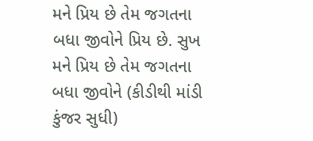મને પ્રિય છે તેમ જગતના બધા જીવોને પ્રિય છે. સુખ મને પ્રિય છે તેમ જગતના બધા જીવોને (કીડીથી માંડી કુંજર સુધી)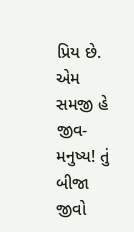પ્રિય છે. એમ સમજી હે જીવ-મનુષ્ય! તું બીજા જીવો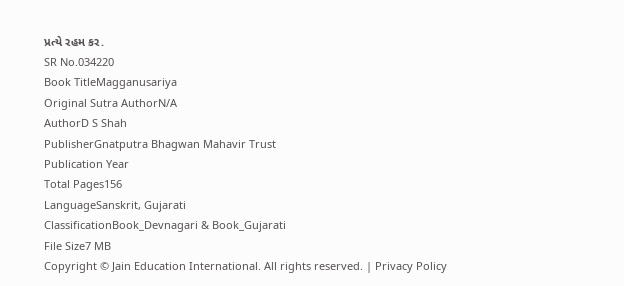પ્રત્યે રહમ કર.
SR No.034220
Book TitleMagganusariya
Original Sutra AuthorN/A
AuthorD S Shah
PublisherGnatputra Bhagwan Mahavir Trust
Publication Year
Total Pages156
LanguageSanskrit, Gujarati
ClassificationBook_Devnagari & Book_Gujarati
File Size7 MB
Copyright © Jain Education International. All rights reserved. | Privacy Policy